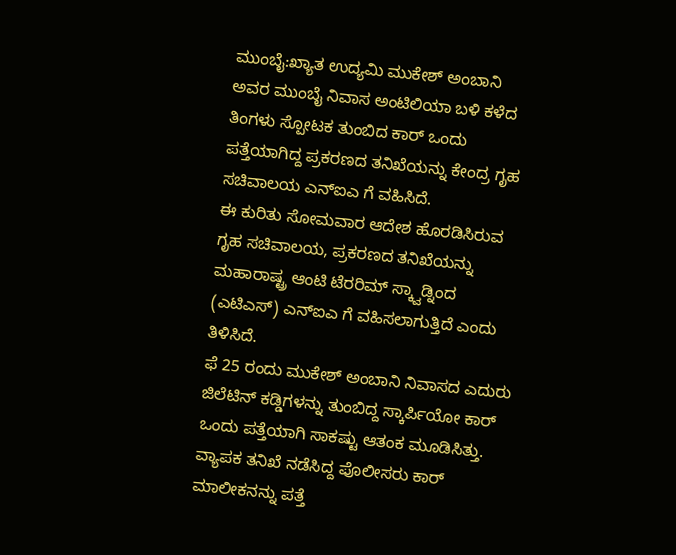ಮುಂಬೈ:ಖ್ಯಾತ ಉದ್ಯಮಿ ಮುಕೇಶ್ ಅಂಬಾನಿ ಅವರ ಮುಂಬೈ ನಿವಾಸ ಅಂಟಿಲಿಯಾ ಬಳಿ ಕಳೆದ ತಿಂಗಳು ಸ್ಪೋಟಕ ತುಂಬಿದ ಕಾರ್ ಒಂದು ಪತ್ತೆಯಾಗಿದ್ದ ಪ್ರಕರಣದ ತನಿಖೆಯನ್ನು ಕೇಂದ್ರ ಗೃಹ ಸಚಿವಾಲಯ ಎನ್ಐಎ ಗೆ ವಹಿಸಿದೆ.
ಈ ಕುರಿತು ಸೋಮವಾರ ಆದೇಶ ಹೊರಡಿಸಿರುವ ಗೃಹ ಸಚಿವಾಲಯ, ಪ್ರಕರಣದ ತನಿಖೆಯನ್ನು ಮಹಾರಾಷ್ಟ್ರ ಆಂಟಿ ಟೆರರಿಮ್ ಸ್ಕ್ವಾಡ್ನಿಂದ (ಎಟಿಎಸ್) ಎನ್ಐಎ ಗೆ ವಹಿಸಲಾಗುತ್ತಿದೆ ಎಂದು ತಿಳಿಸಿದೆ.
ಫೆ 25 ರಂದು ಮುಕೇಶ್ ಅಂಬಾನಿ ನಿವಾಸದ ಎದುರು ಜಿಲೆಟಿನ್ ಕಡ್ಡಿಗಳನ್ನು ತುಂಬಿದ್ದ ಸ್ಕಾರ್ಪಿಯೋ ಕಾರ್ ಒಂದು ಪತ್ತೆಯಾಗಿ ಸಾಕಷ್ಟು ಆತಂಕ ಮೂಡಿಸಿತ್ತು. ವ್ಯಾಪಕ ತನಿಖೆ ನಡೆಸಿದ್ದ ಪೊಲೀಸರು ಕಾರ್ ಮಾಲೀಕನನ್ನು ಪತ್ತೆ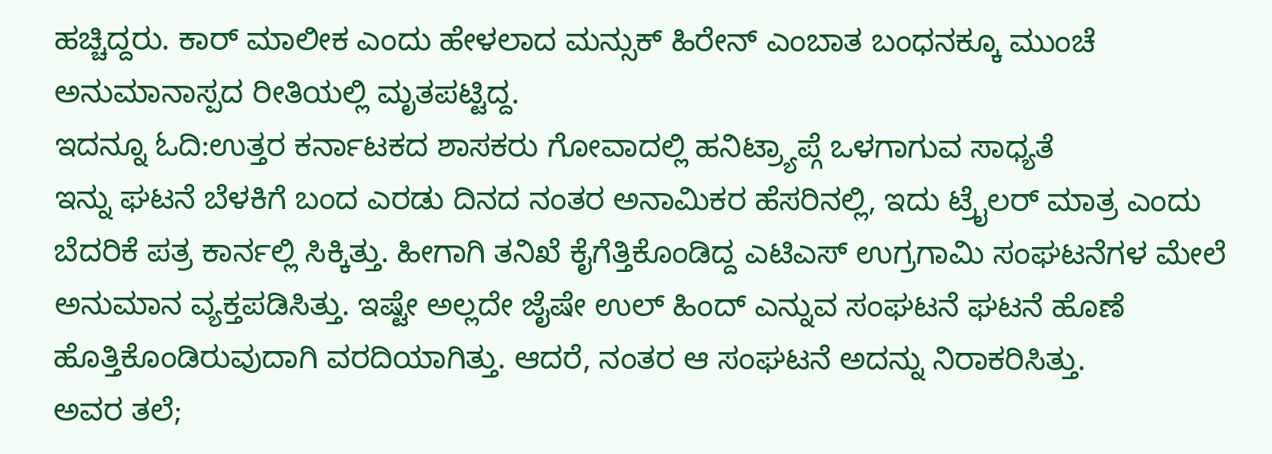ಹಚ್ಚಿದ್ದರು. ಕಾರ್ ಮಾಲೀಕ ಎಂದು ಹೇಳಲಾದ ಮನ್ಸುಕ್ ಹಿರೇನ್ ಎಂಬಾತ ಬಂಧನಕ್ಕೂ ಮುಂಚೆ ಅನುಮಾನಾಸ್ಪದ ರೀತಿಯಲ್ಲಿ ಮೃತಪಟ್ಟಿದ್ದ.
ಇದನ್ನೂ ಓದಿ:ಉತ್ತರ ಕರ್ನಾಟಕದ ಶಾಸಕರು ಗೋವಾದಲ್ಲಿ ಹನಿಟ್ರ್ಯಾಪ್ಗೆ ಒಳಗಾಗುವ ಸಾಧ್ಯತೆ
ಇನ್ನು ಘಟನೆ ಬೆಳಕಿಗೆ ಬಂದ ಎರಡು ದಿನದ ನಂತರ ಅನಾಮಿಕರ ಹೆಸರಿನಲ್ಲಿ, ಇದು ಟ್ರೈಲರ್ ಮಾತ್ರ ಎಂದು ಬೆದರಿಕೆ ಪತ್ರ ಕಾರ್ನಲ್ಲಿ ಸಿಕ್ಕಿತ್ತು. ಹೀಗಾಗಿ ತನಿಖೆ ಕೈಗೆತ್ತಿಕೊಂಡಿದ್ದ ಎಟಿಎಸ್ ಉಗ್ರಗಾಮಿ ಸಂಘಟನೆಗಳ ಮೇಲೆ ಅನುಮಾನ ವ್ಯಕ್ತಪಡಿಸಿತ್ತು. ಇಷ್ಟೇ ಅಲ್ಲದೇ ಜೈಷೇ ಉಲ್ ಹಿಂದ್ ಎನ್ನುವ ಸಂಘಟನೆ ಘಟನೆ ಹೊಣೆ ಹೊತ್ತಿಕೊಂಡಿರುವುದಾಗಿ ವರದಿಯಾಗಿತ್ತು. ಆದರೆ, ನಂತರ ಆ ಸಂಘಟನೆ ಅದನ್ನು ನಿರಾಕರಿಸಿತ್ತು.
ಅವರ ತಲೆ;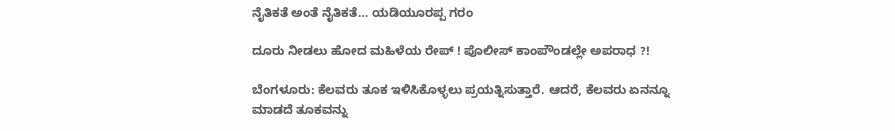ನೈತಿಕತೆ ಅಂತೆ ನೈತಿಕತೆ… ಯಡಿಯೂರಪ್ಪ ಗರಂ

ದೂರು ನೀಡಲು ಹೋದ ಮಹಿಳೆಯ ರೇಪ್ ! ಪೊಲೀಸ್ ಕಾಂಪೌಂಡಲ್ಲೇ ಅಪರಾಧ ?!

ಬೆಂಗಳೂರು: ಕೆಲವರು ತೂಕ ಇಳಿಸಿಕೊಳ್ಳಲು ಪ್ರಯತ್ನಿಸುತ್ತಾರೆ. ಆದರೆ, ಕೆಲವರು ಏನನ್ನೂ ಮಾಡದೆ ತೂಕವನ್ನು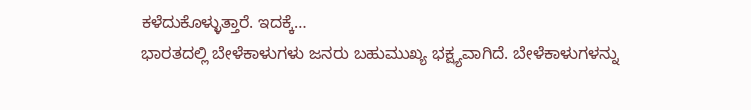ಕಳೆದುಕೊಳ್ಳುತ್ತಾರೆ. ಇದಕ್ಕೆ…
ಭಾರತದಲ್ಲಿ ಬೇಳೆಕಾಳುಗಳು ಜನರು ಬಹುಮುಖ್ಯ ಭಕ್ಷ್ಯವಾಗಿದೆ. ಬೇಳೆಕಾಳುಗಳನ್ನು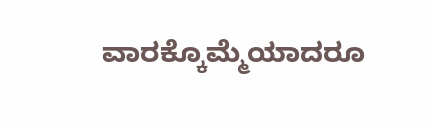ವಾರಕ್ಕೊಮ್ಮೆಯಾದರೂ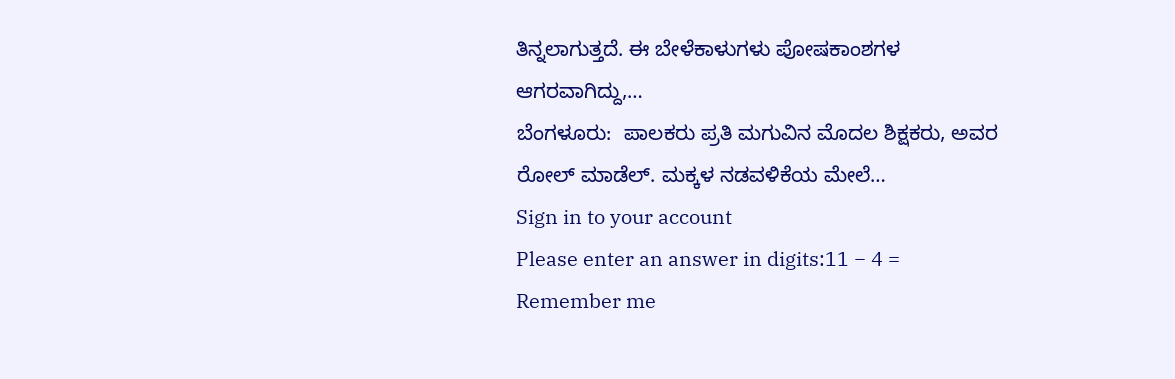ತಿನ್ನಲಾಗುತ್ತದೆ. ಈ ಬೇಳೆಕಾಳುಗಳು ಪೋಷಕಾಂಶಗಳ ಆಗರವಾಗಿದ್ದು,…
ಬೆಂಗಳೂರು:  ಪಾಲಕರು ಪ್ರತಿ ಮಗುವಿನ ಮೊದಲ ಶಿಕ್ಷಕರು, ಅವರ ರೋಲ್ ಮಾಡೆಲ್. ಮಕ್ಕಳ ನಡವಳಿಕೆಯ ಮೇಲೆ…
Sign in to your account
Please enter an answer in digits:11 − 4 =
Remember me